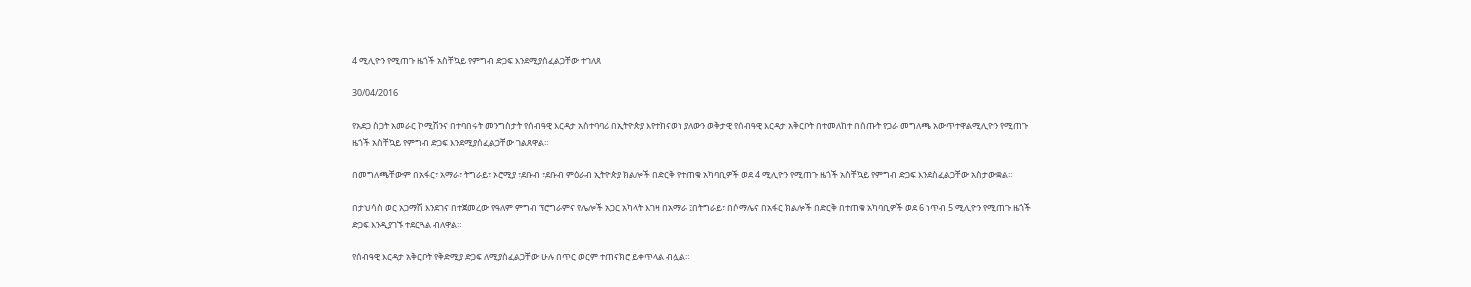4 ሚሊዮን የሚጠጉ ዜጎች አስቸኳይ የምግብ ድጋፍ እንደሚያሰፈልጋቸው ተገለጸ

30/04/2016

የአደጋ ስጋት አመራር ኮሚሽንና በተባበሩት መንግስታት የሰብዓዊ እርዳታ አስተባባሪ በኢትዮጵያ እየተከናወነ ያለውን ወቅታዊ የሰብዓዊ እርዳታ አቅርቦት በተመለከተ በሰጡት የጋራ መግለጫ አውጥተዋልሚሊዮን የሚጠጉ ዜጎች አስቸኳይ የምግብ ድጋፍ እንደሚያሰፈልጋቸው ገልጸዋል።

በመግለጫቸውም በአፋር፣ አማራ፣ ትግራይ፣ ኦሮሚያ ፣ደቡብ ፣ደቡብ ምዕራብ ኢትዮጵያ ክልሎች በድርቅ የተጠቁ አካባቢዎች ወደ 4 ሚሊዮን የሚጠጉ ዜጎች አስቸኳይ የምግብ ድጋፍ እንደስፈልጋቸው አስታውቋል።

በታህሳስ ወር አጋማሽ እንደገና በተጀመረው የዓለም ምግብ ፕሮግራምና የሌሎች አጋር አካላት እገዛ በአማራ ፤በትግራይ፣ በሶማሌና በአፋር ክልሎች በድርቅ በተጠቁ አካባቢዎች ወደ 6 ነጥብ 5 ሚሊዮን የሚጠጉ ዜጎች ድጋፍ እንዲያገኙ ተደርጓል ብለዋል።

የሰብዓዊ እርዳታ አቅርቦት የቅድሚያ ድጋፍ ለሚያስፈልጋቸው ሁሉ በጥር ወርም ተጠናክሮ ይቀጥላል ብሏል።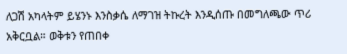ለጋሽ አካላትም ይሄንኑ እንስቃሴ ለማገዝ ትኩረት እንዲሰጡ በመግለጫው ጥሪ  አቅርቧል። ወቅቱን የጠበቀ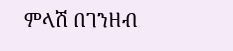ምላሽ በገንዘብ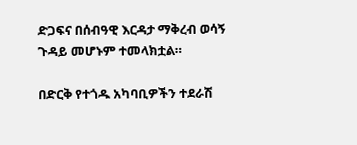ድጋፍና በሰብዓዊ እርዳታ ማቅረብ ወሳኝ ጉዳይ መሆኑም ተመላክቷል።

በድርቅ የተጎዱ አካባቢዎችን ተደራሽ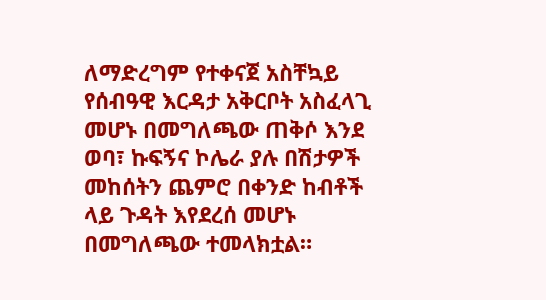ለማድረግም የተቀናጀ አስቸኳይ የሰብዓዊ እርዳታ አቅርቦት አስፈላጊ መሆኑ በመግለጫው ጠቅሶ እንደ ወባ፣ ኩፍኝና ኮሌራ ያሉ በሽታዎች መከሰትን ጨምሮ በቀንድ ከብቶች ላይ ጉዳት እየደረሰ መሆኑ በመግለጫው ተመላክቷል።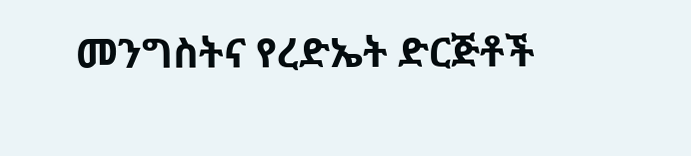መንግስትና የረድኤት ድርጅቶች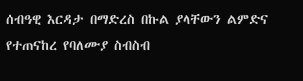ሰብዓዊ እርዳታ በማድረስ በኩል ያላቸውን ልምድና የተጠናከረ የባለሙያ ስብስብ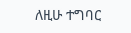ለዚሁ ተግባር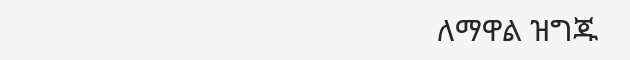ለማዋል ዝግጁ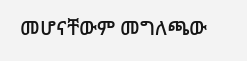መሆናቸውም መግለጫው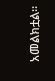አመልክቷል።